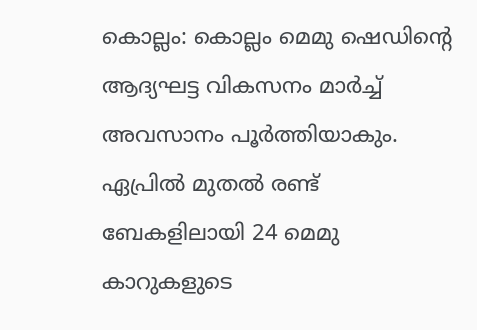കൊല്ലം: കൊല്ലം മെമു ഷെഡിന്റെ ആദ്യഘട്ട വികസനം മാർച്ച് അവസാനം പൂർത്തിയാകും. ഏപ്രിൽ മുതൽ രണ്ട് ബേകളിലായി 24 മെമു കാറുകളുടെ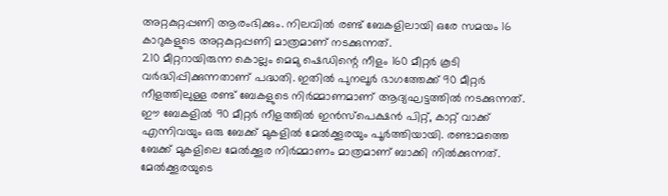അറ്റകുറ്റപ്പണി ആരംഭിക്കും. നിലവിൽ രണ്ട് ബേകളിലായി ഒരേ സമയം 16 കാറുകളുടെ അറ്റകുറ്റപ്പണി മാത്രമാണ് നടക്കുന്നത്.
210 മീറ്ററായിരുന്ന കൊല്ലം മെമു ഷെഡിന്റെ നീളം 160 മീറ്റർ കൂടി വർദ്ധിപ്പിക്കുന്നതാണ് പദ്ധതി. ഇതിൽ പുനലൂർ ഭാഗത്തേക്ക് 90 മീറ്റർ നീളത്തിലുള്ള രണ്ട് ബേകളുടെ നിർമ്മാണമാണ് ആദ്യഘട്ടത്തിൽ നടക്കുന്നത്. ഈ ബേകളിൽ 90 മീറ്റർ നീളത്തിൽ ഇൻസ്പെക്ഷൻ പിറ്റ്, കാറ്റ് വാക്ക് എന്നിവയും ഒരു ബേക്ക് മുകളിൽ മേൽക്കൂരയും പൂർത്തിയായി. രണ്ടാമത്തെ ബേക്ക് മുകളിലെ മേൽക്കൂര നിർമ്മാണം മാത്രമാണ് ബാക്കി നിൽക്കുന്നത്. മേൽക്കൂരയുടെ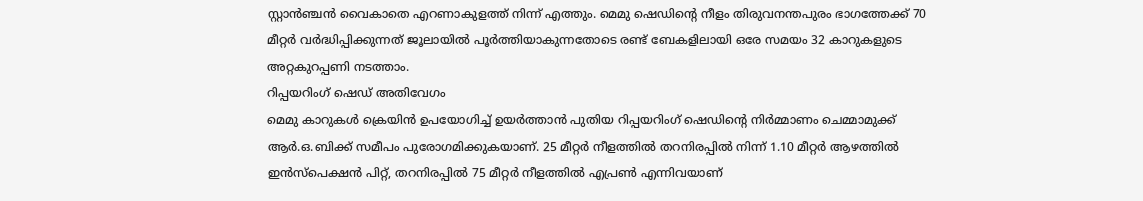സ്റ്റാൻഞ്ചൻ വൈകാതെ എറണാകുളത്ത് നിന്ന് എത്തും. മെമു ഷെഡിന്റെ നീളം തിരുവനന്തപുരം ഭാഗത്തേക്ക് 70 മീറ്റർ വർദ്ധിപ്പിക്കുന്നത് ജൂലായിൽ പൂർത്തിയാകുന്നതോടെ രണ്ട് ബേകളിലായി ഒരേ സമയം 32 കാറുകളുടെ അറ്റകുറപ്പണി നടത്താം.
റിപ്പയറിംഗ് ഷെഡ് അതിവേഗം
മെമു കാറുകൾ ക്രെയിൻ ഉപയോഗിച്ച് ഉയർത്താൻ പുതിയ റിപ്പയറിംഗ് ഷെഡിന്റെ നിർമ്മാണം ചെമ്മാമുക്ക് ആർ.ഒ.ബിക്ക് സമീപം പുരോഗമിക്കുകയാണ്. 25 മീറ്റർ നീളത്തിൽ തറനിരപ്പിൽ നിന്ന് 1.10 മീറ്റർ ആഴത്തിൽ ഇൻസ്പെക്ഷൻ പിറ്റ്, തറനിരപ്പിൽ 75 മീറ്റർ നീളത്തിൽ എപ്രൺ എന്നിവയാണ്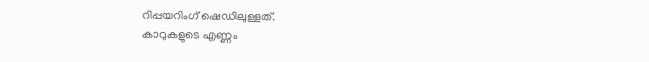റിപ്പയറിംഗ് ഷെഡിലുള്ളത്.
കാറുകളുടെ എണ്ണം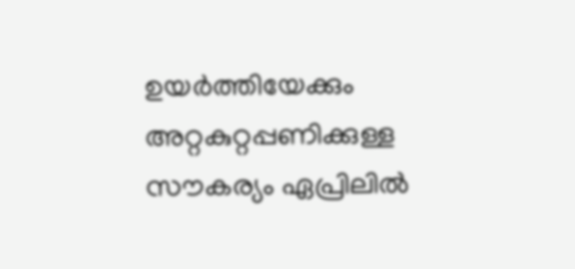ഉയർത്തിയേക്കും
അറ്റകുറ്റപ്പണിക്കുള്ള സൗകര്യം ഏപ്രിലിൽ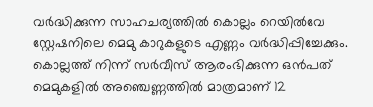വർദ്ധിക്കുന്ന സാഹചര്യത്തിൽ കൊല്ലം റെയിൽവേ സ്റ്റേഷനിലെ മെമു കാറുകളുടെ എണ്ണം വർദ്ധിപ്പിച്ചേക്കും. കൊല്ലത്ത് നിന്ന് സർവീസ് ആരംഭിക്കുന്ന ഒൻപത് മെമുകളിൽ അഞ്ചെണ്ണത്തിൽ മാത്രമാണ് 12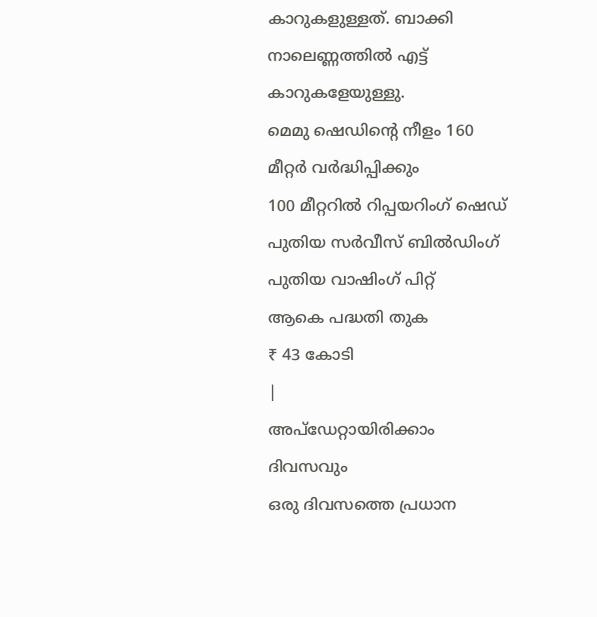കാറുകളുള്ളത്. ബാക്കി നാലെണ്ണത്തിൽ എട്ട് കാറുകളേയുള്ളു.
മെമു ഷെഡിന്റെ നീളം 160 മീറ്റർ വർദ്ധിപ്പിക്കും
100 മീറ്ററിൽ റിപ്പയറിംഗ് ഷെഡ്
പുതിയ സർവീസ് ബിൽഡിംഗ്
പുതിയ വാഷിംഗ് പിറ്റ്
ആകെ പദ്ധതി തുക
₹ 43 കോടി
|
അപ്ഡേറ്റായിരിക്കാം ദിവസവും
ഒരു ദിവസത്തെ പ്രധാന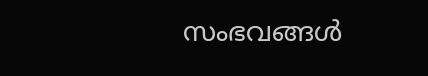സംഭവങ്ങൾ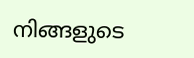നിങ്ങളുടെ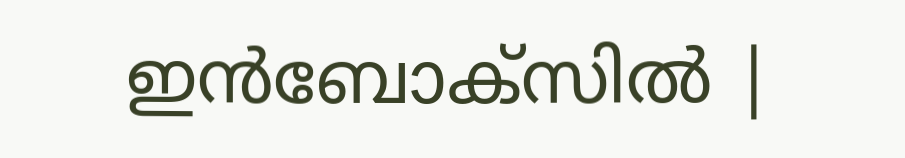ഇൻബോക്സിൽ |